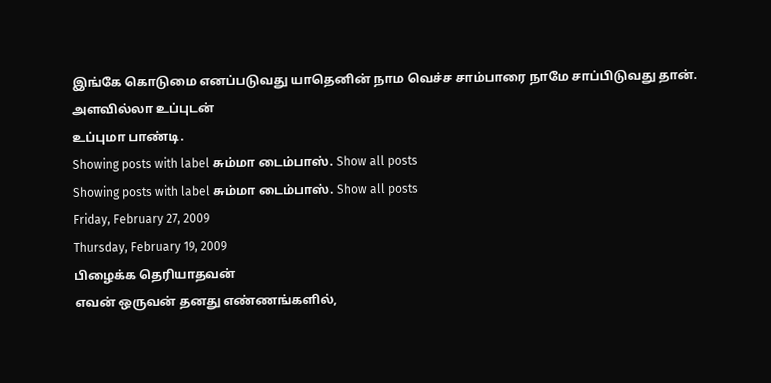இங்கே கொடுமை எனப்படுவது யாதெனின் நாம வெச்ச சாம்பாரை நாமே சாப்பிடுவது தான்.
அளவில்லா உப்புடன்
உப்புமா பாண்டி.
Showing posts with label சும்மா டைம்பாஸ். Show all posts
Showing posts with label சும்மா டைம்பாஸ். Show all posts
Friday, February 27, 2009
Thursday, February 19, 2009
பிழைக்க தெரியாதவன்
எவன் ஒருவன் தனது எண்ணங்களில்,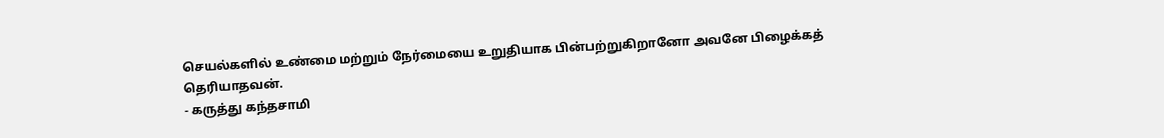செயல்களில் உண்மை மற்றும் நேர்மையை உறுதியாக பின்பற்றுகிறானோ அவனே பிழைக்கத் தெரியாதவன்.
- கருத்து கந்தசாமி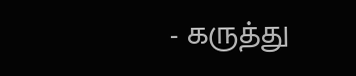- கருத்து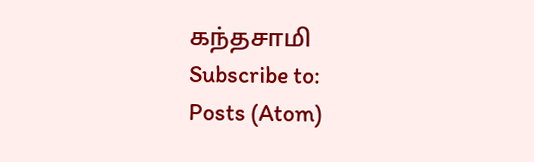கந்தசாமி
Subscribe to:
Posts (Atom)